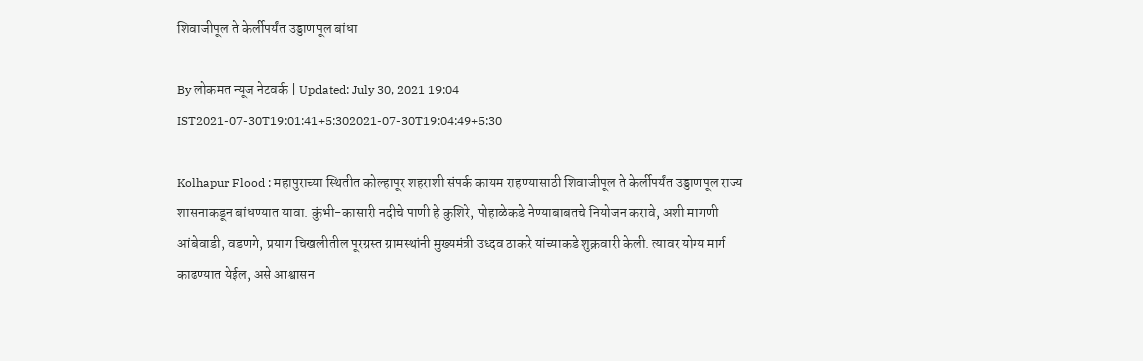शिवाजीपूल ते केर्लीपर्यंत उड्डाणपूल बांधा

By लोकमत न्यूज नेटवर्क | Updated: July 30, 2021 19:04 IST2021-07-30T19:01:41+5:302021-07-30T19:04:49+5:30

Kolhapur Flood : महापुराच्या स्थितीत कोल्हापूर शहराशी संपर्क कायम राहण्यासाठी शिवाजीपूल ते केर्लीपर्यंत उड्डाणपूल राज्य शासनाकडून बांधण्यात यावा. कुंभी-कासारी नदीचे पाणी हे कुशिरे, पोहाळेकडे नेण्याबाबतचे नियोजन करावे, अशी मागणी आंबेवाडी, वडणगे, प्रयाग चिखलीतील पूरग्रस्त ग्रामस्थांनी मुख्यमंत्री उध्दव ठाकरे यांच्याकडे शुक्रवारी केली. त्यावर योग्य मार्ग काढण्यात येईल, असे आश्वासन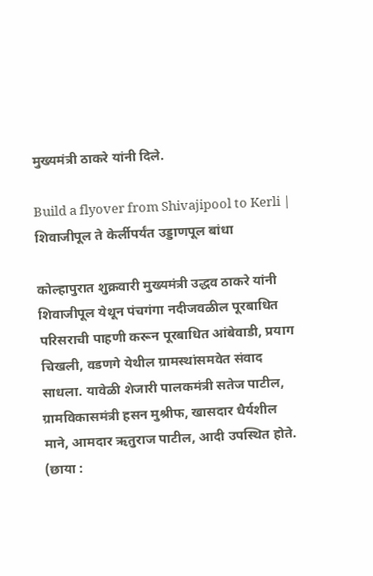मुख्यमंत्री ठाकरे यांनी दिले.

Build a flyover from Shivajipool to Kerli | शिवाजीपूल ते केर्लीपर्यंत उड्डाणपूल बांधा

कोल्हापुरात शुक्रवारी मुख्यमंत्री उद्धव ठाकरे यांनी शिवाजीपूल येथून पंचगंगा नदीजवळील पूरबाधित परिसराची पाहणी करून पूरबाधित आंबेवाडी, प्रयाग चिखली, वडणगे येथील ग्रामस्थांसमवेत संवाद साधला. यावेळी शेजारी पालकमंत्री सतेज पाटील, ग्रामविकासमंत्री हसन मुश्रीफ, खासदार धैर्यशील माने, आमदार ऋतुराज पाटील, आदी उपस्थित होते. (छाया :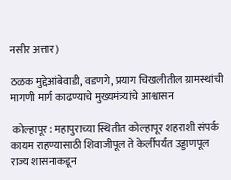नसीर अत्तार)

ठळक मुद्देआंबेवाडी, वडणगे, प्रयाग चिखलीतील ग्रामस्थांची मागणी मार्ग काढण्याचे मुख्यमंत्र्यांचे आश्वासन

 कोल्हापूर : महापुराच्या स्थितीत कोल्हापूर शहराशी संपर्क कायम राहण्यासाठी शिवाजीपूल ते केर्लीपर्यंत उड्डाणपूल राज्य शासनाकडून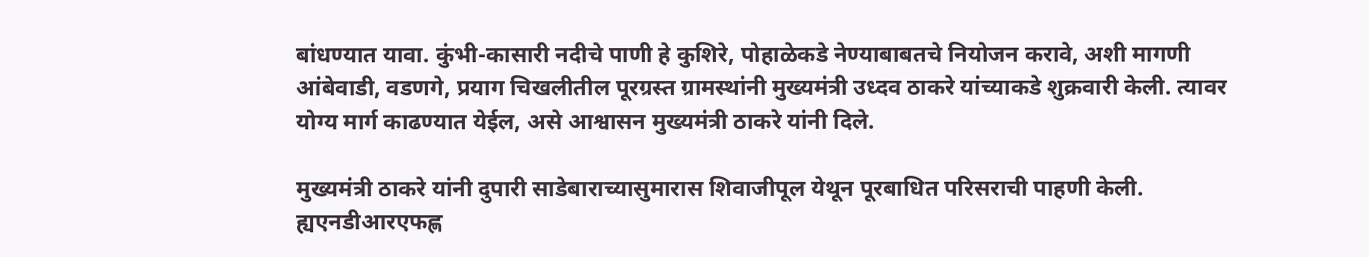बांधण्यात यावा. कुंभी-कासारी नदीचे पाणी हे कुशिरे, पोहाळेकडे नेण्याबाबतचे नियोजन करावे, अशी मागणी आंबेवाडी, वडणगे, प्रयाग चिखलीतील पूरग्रस्त ग्रामस्थांनी मुख्यमंत्री उध्दव ठाकरे यांच्याकडे शुक्रवारी केली. त्यावर योग्य मार्ग काढण्यात येईल, असे आश्वासन मुख्यमंत्री ठाकरे यांनी दिले.

मुख्यमंत्री ठाकरे यांनी दुपारी साडेबाराच्यासुमारास शिवाजीपूल येथून पूरबाधित परिसराची पाहणी केली. ह्यएनडीआरएफह्ण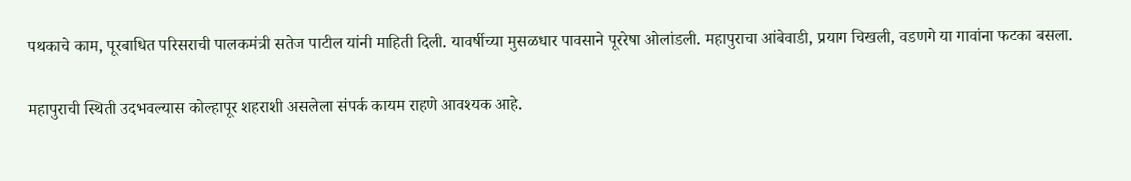पथकाचे काम, पूरबाधित परिसराची पालकमंत्री सतेज पाटील यांनी माहिती दिली. यावर्षीच्या मुसळधार पावसाने पूररेषा ओलांडली. महापुराचा आंबेवाडी, प्रयाग चिखली, वडणगे या गावांना फटका बसला.

महापुराची स्थिती उदभवल्यास कोल्हापूर शहराशी असलेला संपर्क कायम राहणे आवश्यक आहे.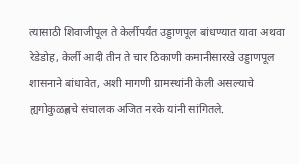त्यासाठी शिवाजीपूल ते केर्लीपर्यंत उड्डाणपूल बांधण्यात यावा अथवा रेडेडोह, केर्ली आदी तीन ते चार ठिकाणी कमानीसारखे उड्डाणपूल शासनाने बांधावेत, अशी मागणी ग्रामस्थांनी केली असल्याचे ह्यगोकुळह्णचे संचालक अजित नरके यांनी सांगितले.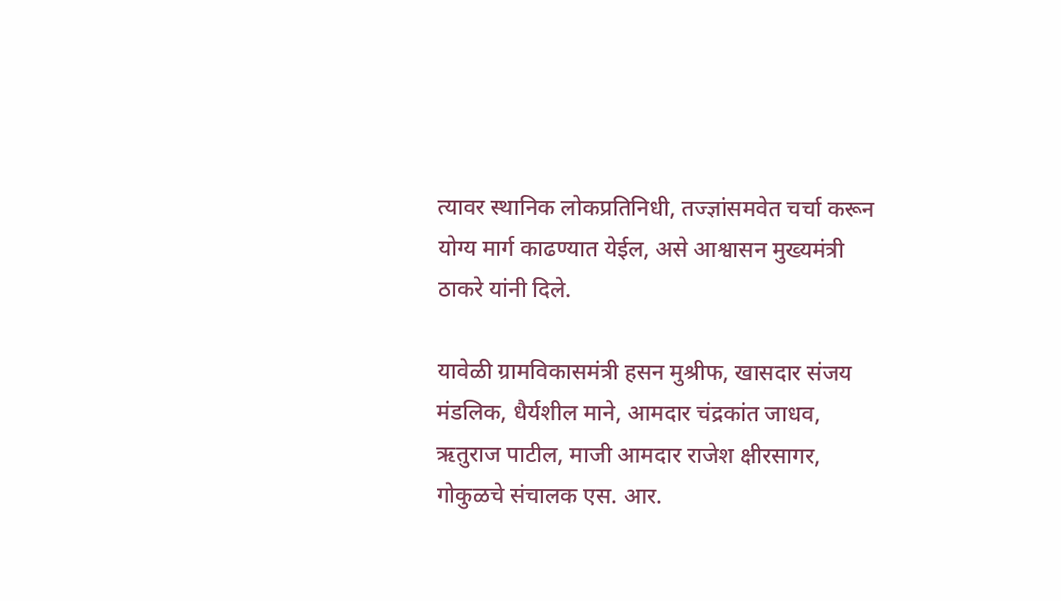त्यावर स्थानिक लोकप्रतिनिधी, तज्ज्ञांसमवेत चर्चा करून योग्य मार्ग काढण्यात येईल, असे आश्वासन मुख्यमंत्री ठाकरे यांनी दिले.

यावेळी ग्रामविकासमंत्री हसन मुश्रीफ, खासदार संजय मंडलिक, धैर्यशील माने, आमदार चंद्रकांत जाधव, ऋतुराज पाटील, माजी आमदार राजेश क्षीरसागर, गोकुळचे संचालक एस. आर.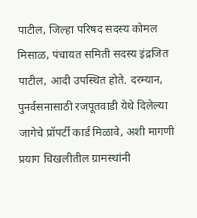पाटील, जिल्हा परिषद सदस्य कोमल मिसाळ, पंचायत समिती सदस्य इंद्रजित पाटील, आदी उपस्थित होते. दरम्यान, पुनर्वसनासाठी रजपूतवाडी येथे दिलेल्या जागेचे प्रॉपर्टी कार्ड मिळावे, अशी मागणी प्रयाग चिखलीतील ग्रामस्थांनी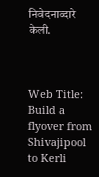निवेदनाव्दारे केली.



Web Title: Build a flyover from Shivajipool to Kerli